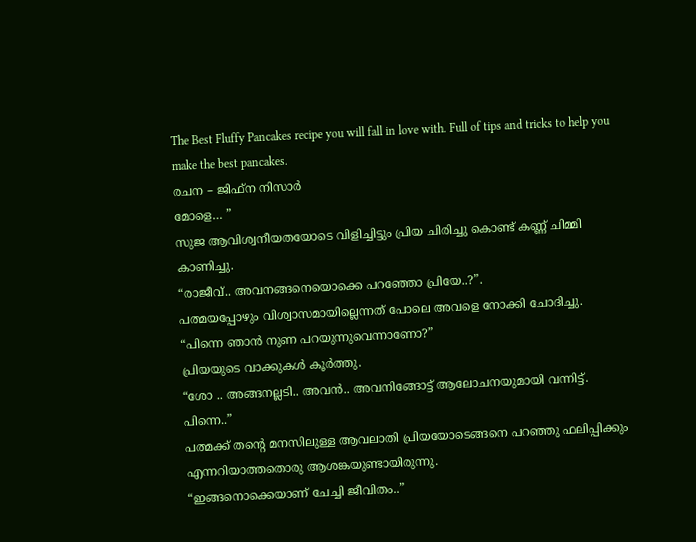The Best Fluffy Pancakes recipe you will fall in love with. Full of tips and tricks to help you make the best pancakes.
രചന – ജിഫ്ന നിസാർ
മോളെ… ”
സുജ ആവിശ്വനീയതയോടെ വിളിച്ചിട്ടും പ്രിയ ചിരിച്ചു കൊണ്ട് കണ്ണ് ചിമ്മി കാണിച്ചു.
“രാജീവ്.. അവനങ്ങനെയൊക്കെ പറഞ്ഞോ പ്രിയേ..?”.
പത്മയപ്പോഴും വിശ്വാസമായില്ലെന്നത് പോലെ അവളെ നോക്കി ചോദിച്ചു.
“പിന്നെ ഞാൻ നുണ പറയുന്നുവെന്നാണോ?”
പ്രിയയുടെ വാക്കുകൾ കൂർത്തു.
“ശോ .. അങ്ങനല്ലടി.. അവൻ.. അവനിങ്ങോട്ട് ആലോചനയുമായി വന്നിട്ട്. പിന്നെ..”
പത്മക്ക് തന്റെ മനസിലുള്ള ആവലാതി പ്രിയയോടെങ്ങനെ പറഞ്ഞു ഫലിപ്പിക്കും എന്നറിയാത്തതൊരു ആശങ്കയുണ്ടായിരുന്നു.
“ഇങ്ങനൊക്കെയാണ് ചേച്ചി ജീവിതം..”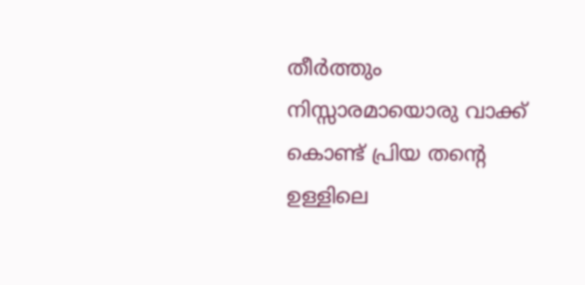തീർത്തും നിസ്സാരമായൊരു വാക്ക് കൊണ്ട് പ്രിയ തന്റെ ഉള്ളിലെ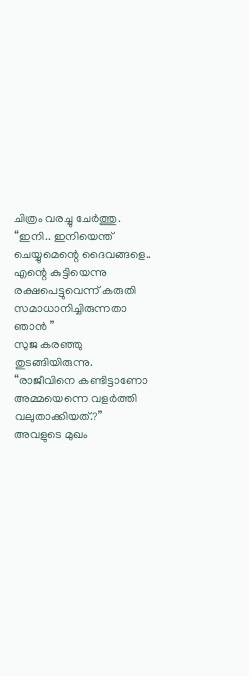ചിത്രം വരച്ചു ചേർത്തു.
“ഇനി.. ഇനിയെന്ത് ചെയ്യുമെന്റെ ദൈവങ്ങളെ.. എന്റെ കുട്ടിയെന്നു രക്ഷപെട്ടുവെന്ന് കരുതി സമാധാനിച്ചിരുന്നതാ ഞാൻ ”
സുജ കരഞ്ഞു തുടങ്ങിയിരുന്നു.
“രാജീവിനെ കണ്ടിട്ടാണോ അമ്മയെന്നെ വളർത്തി വലുതാക്കിയത്.?”
അവളുടെ മുഖം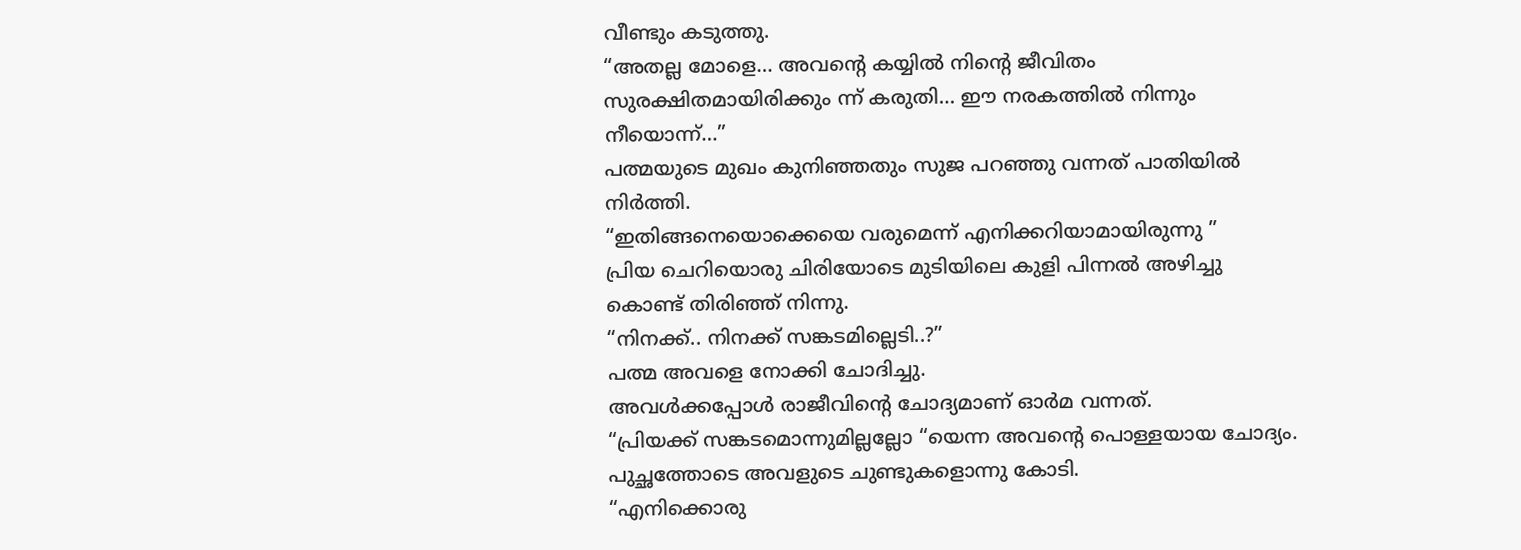വീണ്ടും കടുത്തു.
“അതല്ല മോളെ… അവന്റെ കയ്യിൽ നിന്റെ ജീവിതം സുരക്ഷിതമായിരിക്കും ന്ന് കരുതി… ഈ നരകത്തിൽ നിന്നും നീയൊന്ന്…”
പത്മയുടെ മുഖം കുനിഞ്ഞതും സുജ പറഞ്ഞു വന്നത് പാതിയിൽ നിർത്തി.
“ഇതിങ്ങനെയൊക്കെയെ വരുമെന്ന് എനിക്കറിയാമായിരുന്നു ”
പ്രിയ ചെറിയൊരു ചിരിയോടെ മുടിയിലെ കുളി പിന്നൽ അഴിച്ചു കൊണ്ട് തിരിഞ്ഞ് നിന്നു.
“നിനക്ക്.. നിനക്ക് സങ്കടമില്ലെടി..?”
പത്മ അവളെ നോക്കി ചോദിച്ചു.
അവൾക്കപ്പോൾ രാജീവിന്റെ ചോദ്യമാണ് ഓർമ വന്നത്.
“പ്രിയക്ക് സങ്കടമൊന്നുമില്ലല്ലോ “യെന്ന അവന്റെ പൊള്ളയായ ചോദ്യം.
പുച്ഛത്തോടെ അവളുടെ ചുണ്ടുകളൊന്നു കോടി.
“എനിക്കൊരു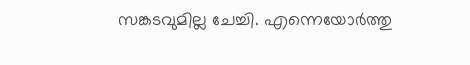സങ്കടവുമില്ല ചേച്ചി. എന്നെയോർത്തു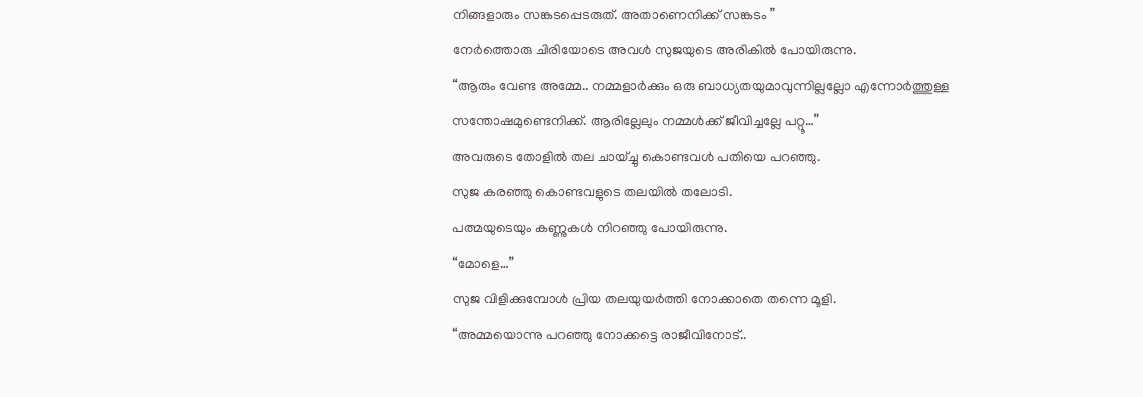നിങ്ങളാരും സങ്കടപ്പെടരുത്. അതാണെനിക്ക് സങ്കടം ”
നേർത്തൊരു ചിരിയോടെ അവൾ സുജയുടെ അരികിൽ പോയിരുന്നു.
“ആരും വേണ്ട അമ്മേ.. നമ്മളാർക്കും ഒരു ബാധ്യതയുമാവുന്നില്ലല്ലോ എന്നോർത്തുള്ള സന്തോഷമുണ്ടെനിക്ക്. ആരില്ലേലും നമ്മൾക്ക് ജീവിച്ചല്ലേ പറ്റൂ…”
അവരുടെ തോളിൽ തല ചായ്ച്ചു കൊണ്ടവൾ പതിയെ പറഞ്ഞു.
സുജ കരഞ്ഞു കൊണ്ടവളുടെ തലയിൽ തലോടി.
പത്മയുടെയും കണ്ണുകൾ നിറഞ്ഞു പോയിരുന്നു.
“മോളെ…”
സുജ വിളിക്കുമ്പോൾ പ്രിയ തലയുയർത്തി നോക്കാതെ തന്നെ മൂളി.
“അമ്മയൊന്നു പറഞ്ഞു നോക്കട്ടെ രാജീവിനോട്..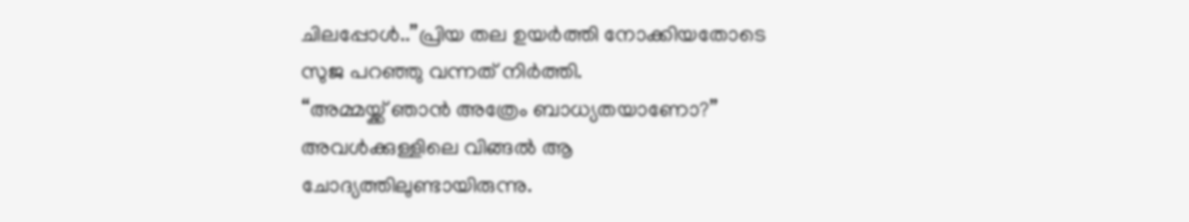ചിലപ്പോൾ..”പ്രിയ തല ഉയർത്തി നോക്കിയതോടെ സുജ പറഞ്ഞു വന്നത് നിർത്തി.
“അമ്മയ്ക്ക് ഞാൻ അത്രേം ബാധ്യതയാണോ?”
അവൾക്കുള്ളിലെ വിങ്ങൽ ആ ചോദ്യത്തിലുണ്ടായിരുന്നു.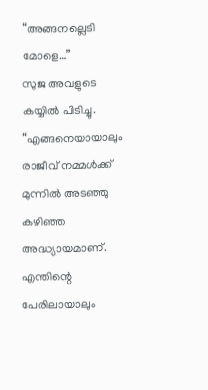“അങ്ങനല്ലെടി മോളെ…”
സുജ അവളുടെ കയ്യിൽ പിടിച്ചു.
“എങ്ങനെയായാലും രാജീവ് നമ്മൾക്ക് മുന്നിൽ അടഞ്ഞു കഴിഞ്ഞ അദ്ധ്യായമാണ്. എന്തിന്റെ പേരിലായാലും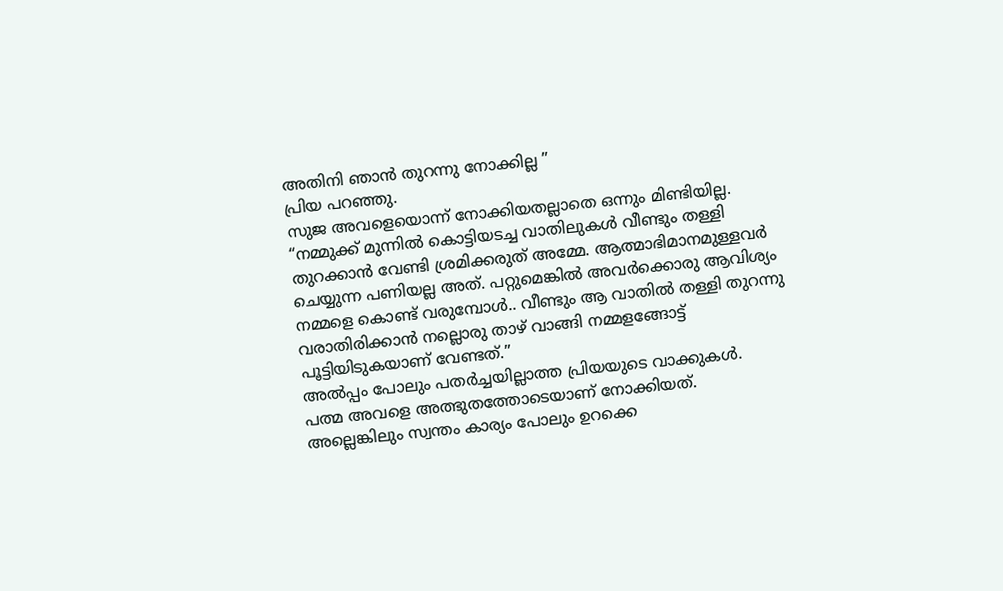അതിനി ഞാൻ തുറന്നു നോക്കില്ല ”
പ്രിയ പറഞ്ഞു.
സുജ അവളെയൊന്ന് നോക്കിയതല്ലാതെ ഒന്നും മിണ്ടിയില്ല.
“നമ്മുക്ക് മുന്നിൽ കൊട്ടിയടച്ച വാതിലുകൾ വീണ്ടും തള്ളി തുറക്കാൻ വേണ്ടി ശ്രമിക്കരുത് അമ്മേ. ആത്മാഭിമാനമുള്ളവർ ചെയ്യുന്ന പണിയല്ല അത്. പറ്റുമെങ്കിൽ അവർക്കൊരു ആവിശ്യം നമ്മളെ കൊണ്ട് വരുമ്പോൾ.. വീണ്ടും ആ വാതിൽ തള്ളി തുറന്നു വരാതിരിക്കാൻ നല്ലൊരു താഴ് വാങ്ങി നമ്മളങ്ങോട്ട് പൂട്ടിയിടുകയാണ് വേണ്ടത്.”
അൽപ്പം പോലും പതർച്ചയില്ലാത്ത പ്രിയയുടെ വാക്കുകൾ.
പത്മ അവളെ അത്ഭുതത്തോടെയാണ് നോക്കിയത്.
അല്ലെങ്കിലും സ്വന്തം കാര്യം പോലും ഉറക്കെ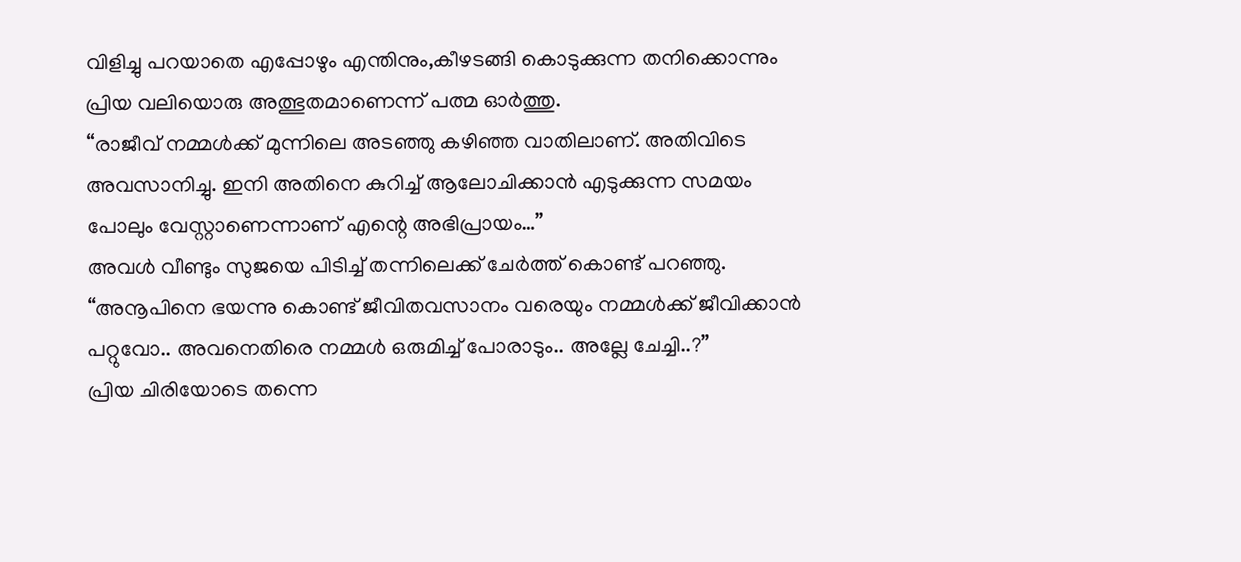വിളിച്ചു പറയാതെ എപ്പോഴും എന്തിനും,കീഴടങ്ങി കൊടുക്കുന്ന തനിക്കൊന്നും പ്രിയ വലിയൊരു അത്ഭുതമാണെന്ന് പത്മ ഓർത്തു.
“രാജീവ് നമ്മൾക്ക് മുന്നിലെ അടഞ്ഞു കഴിഞ്ഞ വാതിലാണ്. അതിവിടെ അവസാനിച്ചു. ഇനി അതിനെ കുറിച്ച് ആലോചിക്കാൻ എടുക്കുന്ന സമയം പോലും വേസ്റ്റാണെന്നാണ് എന്റെ അഭിപ്രായം…”
അവൾ വീണ്ടും സുജയെ പിടിച്ച് തന്നിലെക്ക് ചേർത്ത് കൊണ്ട് പറഞ്ഞു.
“അനൂപിനെ ഭയന്നു കൊണ്ട് ജീവിതവസാനം വരെയും നമ്മൾക്ക് ജീവിക്കാൻ പറ്റുവോ.. അവനെതിരെ നമ്മൾ ഒരുമിച്ച് പോരാടും.. അല്ലേ ചേച്ചി..?”
പ്രിയ ചിരിയോടെ തന്നെ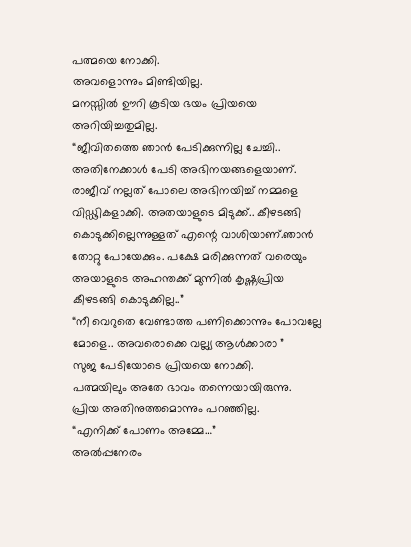പത്മയെ നോക്കി.
അവളൊന്നും മിണ്ടിയില്ല.
മനസ്സിൽ ഊറി കൂടിയ ഭയം പ്രിയയെ അറിയിച്ചതുമില്ല.
“ജീവിതത്തെ ഞാൻ പേടിക്കുന്നില്ല ചേച്ചി.. അതിനേക്കാൾ പേടി അഭിനയങ്ങളെയാണ്. രാജീവ് നല്ലത് പോലെ അഭിനയിച്ച് നമ്മളെ വിഡ്ഢികളാക്കി. അതയാളുടെ മിടുക്ക്.. കീഴടങ്ങി കൊടുക്കില്ലെന്നുള്ളത് എന്റെ വാശിയാണ്.ഞാൻ തോറ്റു പോയേക്കും. പക്ഷേ മരിക്കുന്നത് വരെയും അയാളുടെ അഹന്തക്ക് മുന്നിൽ കൃഷ്ണപ്രിയ കീഴടങ്ങി കൊടുക്കില്ല..”
“നീ വെറുതെ വേണ്ടാത്ത പണിക്കൊന്നും പോവല്ലേ മോളെ.. അവരൊക്കെ വല്ല്യ ആൾക്കാരാ ”
സുജ പേടിയോടെ പ്രിയയെ നോക്കി.
പത്മയിലും അതേ ഭാവം തന്നെയായിരുന്നു.
പ്രിയ അതിനുത്തമൊന്നും പറഞ്ഞില്ല.
“എനിക്ക് പോണം അമ്മേ…”
അൽപ്പനേരം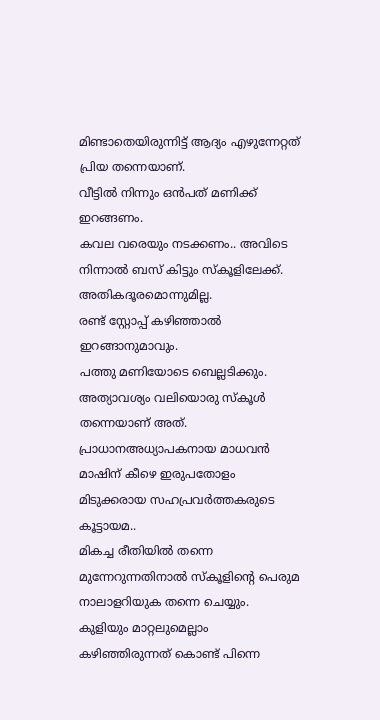മിണ്ടാതെയിരുന്നിട്ട് ആദ്യം എഴുന്നേറ്റത് പ്രിയ തന്നെയാണ്.
വീട്ടിൽ നിന്നും ഒൻപത് മണിക്ക് ഇറങ്ങണം.
കവല വരെയും നടക്കണം.. അവിടെ നിന്നാൽ ബസ് കിട്ടും സ്കൂളിലേക്ക്.
അതികദൂരമൊന്നുമില്ല.
രണ്ട് സ്റ്റോപ്പ് കഴിഞ്ഞാൽ ഇറങ്ങാനുമാവും.
പത്തു മണിയോടെ ബെല്ലടിക്കും.
അത്യാവശ്യം വലിയൊരു സ്കൂൾ തന്നെയാണ് അത്.
പ്രാധാനഅധ്യാപകനായ മാധവൻ മാഷിന് കീഴെ ഇരുപതോളം മിടുക്കരായ സഹപ്രവർത്തകരുടെ കൂട്ടായമ..
മികച്ച രീതിയിൽ തന്നെ മുന്നേറുന്നതിനാൽ സ്കൂളിന്റെ പെരുമ നാലാളറിയുക തന്നെ ചെയ്യും.
കുളിയും മാറ്റലുമെല്ലാം കഴിഞ്ഞിരുന്നത് കൊണ്ട് പിന്നെ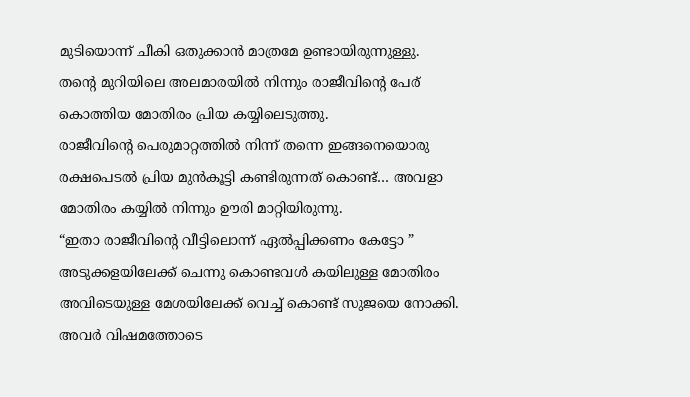മുടിയൊന്ന് ചീകി ഒതുക്കാൻ മാത്രമേ ഉണ്ടായിരുന്നുള്ളു.
തന്റെ മുറിയിലെ അലമാരയിൽ നിന്നും രാജീവിന്റെ പേര് കൊത്തിയ മോതിരം പ്രിയ കയ്യിലെടുത്തു.
രാജീവിന്റെ പെരുമാറ്റത്തിൽ നിന്ന് തന്നെ ഇങ്ങനെയൊരു രക്ഷപെടൽ പ്രിയ മുൻകൂട്ടി കണ്ടിരുന്നത് കൊണ്ട്… അവളാ മോതിരം കയ്യിൽ നിന്നും ഊരി മാറ്റിയിരുന്നു.
“ഇതാ രാജീവിന്റെ വീട്ടിലൊന്ന് ഏൽപ്പിക്കണം കേട്ടോ ”
അടുക്കളയിലേക്ക് ചെന്നു കൊണ്ടവൾ കയിലുള്ള മോതിരം അവിടെയുള്ള മേശയിലേക്ക് വെച്ച് കൊണ്ട് സുജയെ നോക്കി.
അവർ വിഷമത്തോടെ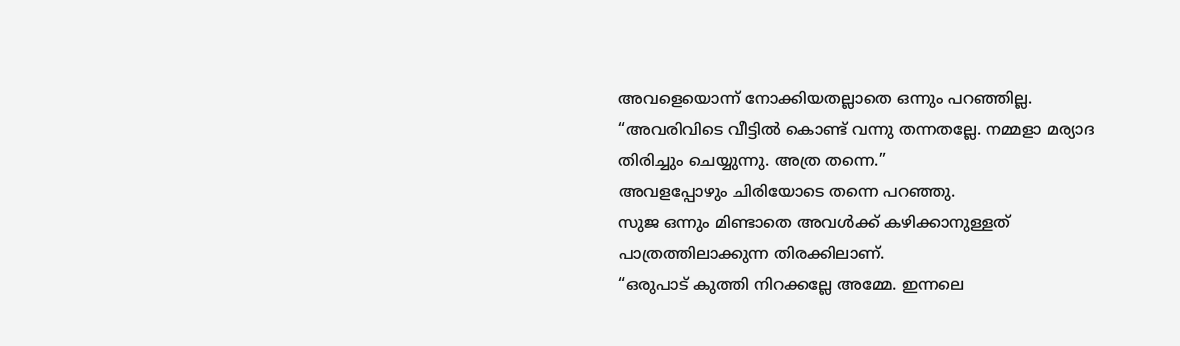അവളെയൊന്ന് നോക്കിയതല്ലാതെ ഒന്നും പറഞ്ഞില്ല.
“അവരിവിടെ വീട്ടിൽ കൊണ്ട് വന്നു തന്നതല്ലേ. നമ്മളാ മര്യാദ തിരിച്ചും ചെയ്യുന്നു. അത്ര തന്നെ.”
അവളപ്പോഴും ചിരിയോടെ തന്നെ പറഞ്ഞു.
സുജ ഒന്നും മിണ്ടാതെ അവൾക്ക് കഴിക്കാനുള്ളത് പാത്രത്തിലാക്കുന്ന തിരക്കിലാണ്.
“ഒരുപാട് കുത്തി നിറക്കല്ലേ അമ്മേ. ഇന്നലെ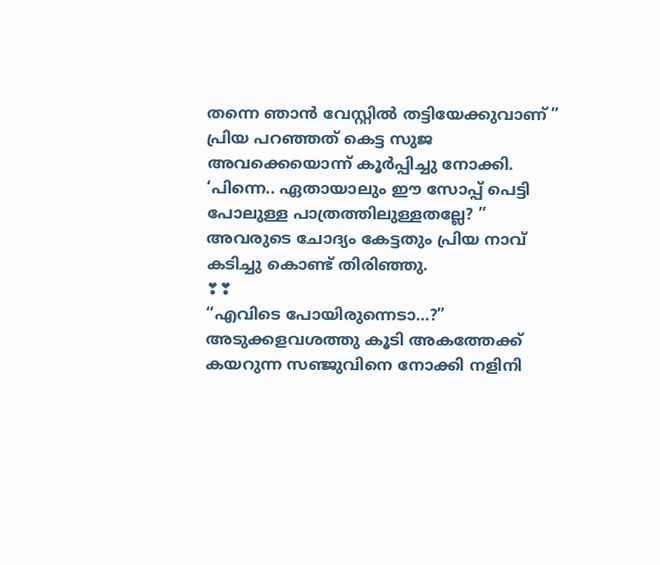തന്നെ ഞാൻ വേസ്റ്റിൽ തട്ടിയേക്കുവാണ് ”
പ്രിയ പറഞ്ഞത് കെട്ട സുജ അവക്കെയൊന്ന് കൂർപ്പിച്ചു നോക്കി.
‘പിന്നെ.. ഏതായാലും ഈ സോപ്പ് പെട്ടി പോലുള്ള പാത്രത്തിലുള്ളതല്ലേ? ”
അവരുടെ ചോദ്യം കേട്ടതും പ്രിയ നാവ് കടിച്ചു കൊണ്ട് തിരിഞ്ഞു.
❣❣
“എവിടെ പോയിരുന്നെടാ…?”
അടുക്കളവശത്തു കൂടി അകത്തേക്ക് കയറുന്ന സഞ്ജുവിനെ നോക്കി നളിനി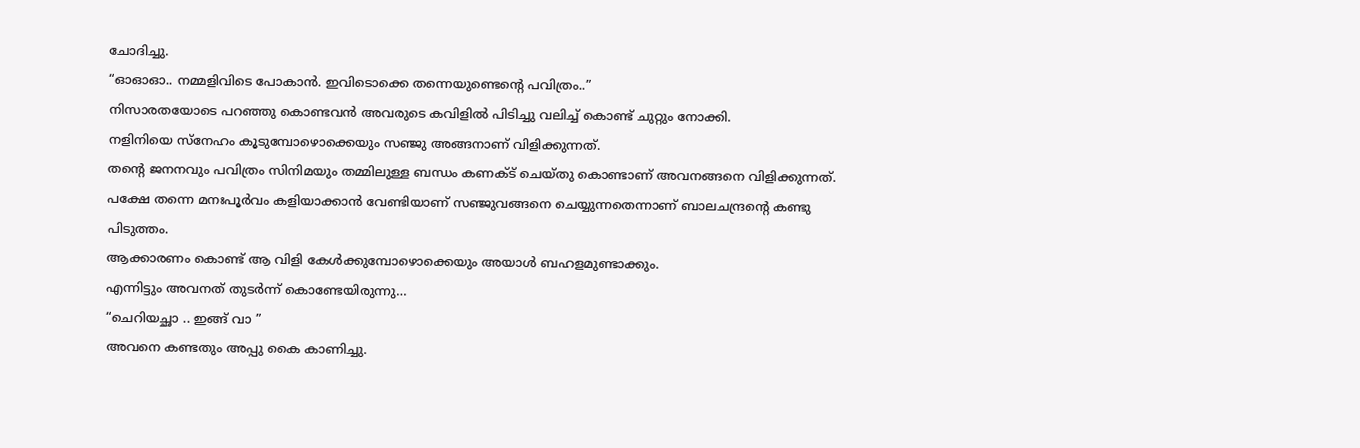ചോദിച്ചു.
“ഓഓഓ.. നമ്മളിവിടെ പോകാൻ. ഇവിടൊക്കെ തന്നെയുണ്ടെന്റെ പവിത്രം..”
നിസാരതയോടെ പറഞ്ഞു കൊണ്ടവൻ അവരുടെ കവിളിൽ പിടിച്ചു വലിച്ച് കൊണ്ട് ചുറ്റും നോക്കി.
നളിനിയെ സ്നേഹം കൂടുമ്പോഴൊക്കെയും സഞ്ജു അങ്ങനാണ് വിളിക്കുന്നത്.
തന്റെ ജനനവും പവിത്രം സിനിമയും തമ്മിലുള്ള ബന്ധം കണക്ട് ചെയ്തു കൊണ്ടാണ് അവനങ്ങനെ വിളിക്കുന്നത്.
പക്ഷേ തന്നെ മനഃപൂർവം കളിയാക്കാൻ വേണ്ടിയാണ് സഞ്ജുവങ്ങനെ ചെയ്യുന്നതെന്നാണ് ബാലചന്ദ്രന്റെ കണ്ടു പിടുത്തം.
ആക്കാരണം കൊണ്ട് ആ വിളി കേൾക്കുമ്പോഴൊക്കെയും അയാൾ ബഹളമുണ്ടാക്കും.
എന്നിട്ടും അവനത് തുടർന്ന് കൊണ്ടേയിരുന്നു…
“ചെറിയച്ഛാ .. ഇങ്ങ് വാ ”
അവനെ കണ്ടതും അപ്പു കൈ കാണിച്ചു.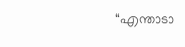“എന്താടാ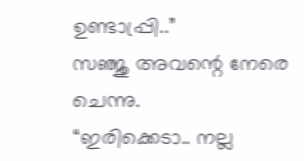ഉണ്ടാപ്പ്രി..”
സഞ്ജു അവന്റെ നേരെ ചെന്നു.
“ഇരിക്കെടാ.. നല്ല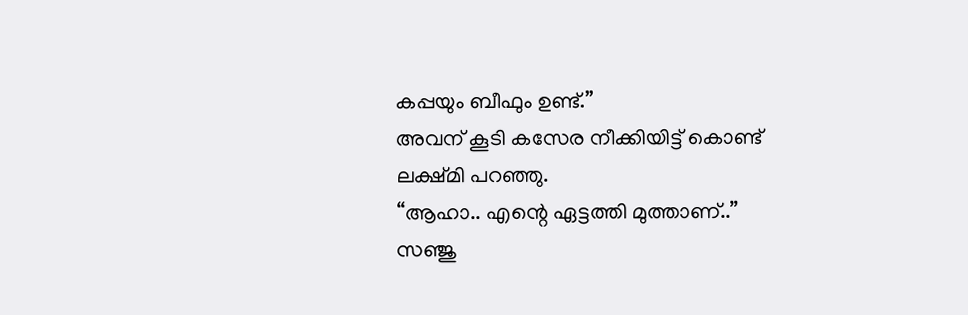കപ്പയും ബീഫും ഉണ്ട്.”
അവന് കൂടി കസേര നീക്കിയിട്ട് കൊണ്ട് ലക്ഷ്മി പറഞ്ഞു.
“ആഹാ.. എന്റെ ഏട്ടത്തി മുത്താണ്..”
സഞ്ജു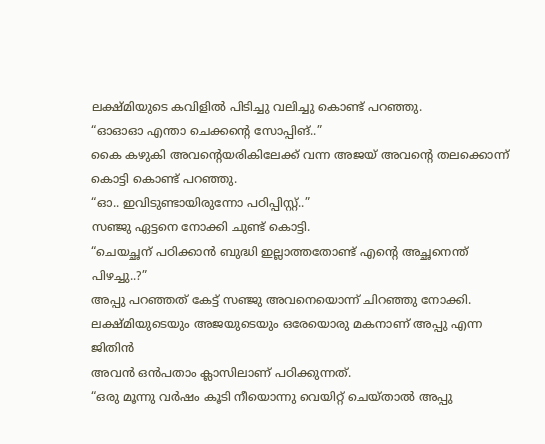ലക്ഷ്മിയുടെ കവിളിൽ പിടിച്ചു വലിച്ചു കൊണ്ട് പറഞ്ഞു.
“ഓഓഓ എന്താ ചെക്കന്റെ സോപ്പിങ്..”
കൈ കഴുകി അവന്റെയരികിലേക്ക് വന്ന അജയ് അവന്റെ തലക്കൊന്ന് കൊട്ടി കൊണ്ട് പറഞ്ഞു.
“ഓ.. ഇവിടുണ്ടായിരുന്നോ പഠിപ്പിസ്റ്റ്..”
സഞ്ജു ഏട്ടനെ നോക്കി ചുണ്ട് കൊട്ടി.
“ചെയച്ഛന് പഠിക്കാൻ ബുദ്ധി ഇല്ലാത്തതോണ്ട് എന്റെ അച്ഛനെന്ത് പിഴച്ചു..?”
അപ്പു പറഞ്ഞത് കേട്ട് സഞ്ജു അവനെയൊന്ന് ചിറഞ്ഞു നോക്കി.
ലക്ഷ്മിയുടെയും അജയുടെയും ഒരേയൊരു മകനാണ് അപ്പു എന്ന ജിതിൻ
അവൻ ഒൻപതാം ക്ലാസിലാണ് പഠിക്കുന്നത്.
“ഒരു മൂന്നു വർഷം കൂടി നീയൊന്നു വെയിറ്റ് ചെയ്താൽ അപ്പു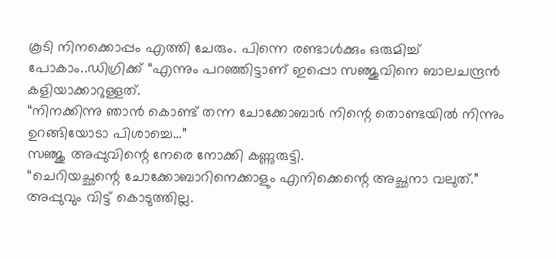കൂടി നിനക്കൊപ്പം എത്തി ചേരും. പിന്നെ രണ്ടാൾക്കും ഒരുമിച്ച് പോകാം..ഡിഗ്രിക്ക് “എന്നും പറഞ്ഞിട്ടാണ് ഇപ്പൊ സഞ്ജുവിനെ ബാലചന്ദ്രൻ കളിയാക്കാറുള്ളത്.
“നിനക്കിന്നു ഞാൻ കൊണ്ട് തന്ന ചോക്കോബാർ നിന്റെ തൊണ്ടയിൽ നിന്നും ഉറങ്ങിയോടാ പിശാച്ചെ…”
സഞ്ജു അപ്പുവിന്റെ നേരെ നോക്കി കണ്ണുരുട്ടി.
“ചെറിയച്ഛന്റെ ചോക്കോബാറിനെക്കാളും എനിക്കെന്റെ അച്ഛനാ വലുത്.”
അപ്പുവും വിട്ട് കൊടുത്തില്ല.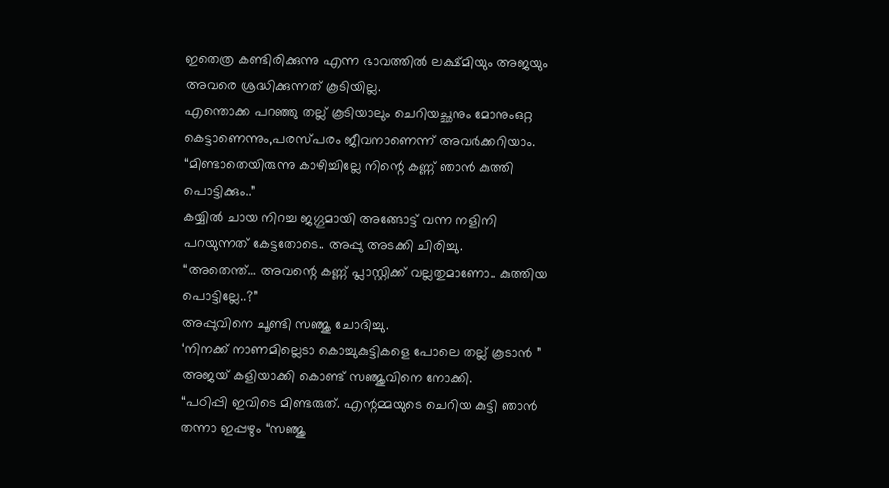ഇതെത്ര കണ്ടിരിക്കുന്നു എന്ന ഭാവത്തിൽ ലക്ഷ്മിയും അജയും അവരെ ശ്രദ്ധിക്കുന്നത് കൂടിയില്ല.
എന്തൊക്ക പറഞ്ഞു തല്ല് കൂടിയാലും ചെറിയച്ഛനും മോനുംഒറ്റ കെട്ടാണെന്നും,പരസ്പരം ജീവനാണെന്ന് അവർക്കറിയാം.
“മിണ്ടാതെയിരുന്നു കാഴിച്ചില്ലേ നിന്റെ കണ്ണ് ഞാൻ കുത്തി പൊട്ടിക്കും..”
കയ്യിൽ ചായ നിറച്ച ജഗ്ഗുമായി അങ്ങോട്ട് വന്ന നളിനി പറയുന്നത് കേട്ടതോടെ.. അപ്പു അടക്കി ചിരിച്ചു.
“അതെന്ത്… അവന്റെ കണ്ണ് പ്ലാസ്റ്റിക്ക് വല്ലതുമാണോ.. കുത്തിയ പൊട്ടില്ലേ..?”
അപ്പുവിനെ ചൂണ്ടി സഞ്ജു ചോദിച്ചു.
‘നിനക്ക് നാണമില്ലെടാ കൊച്ചുകുട്ടികളെ പോലെ തല്ല് കൂടാൻ ”
അജയ് കളിയാക്കി കൊണ്ട് സഞ്ജുവിനെ നോക്കി.
“പഠിപ്പി ഇവിടെ മിണ്ടരുത്. എന്റമ്മയുടെ ചെറിയ കുട്ടി ഞാൻ തന്നാ ഇപ്പഴും “സഞ്ജു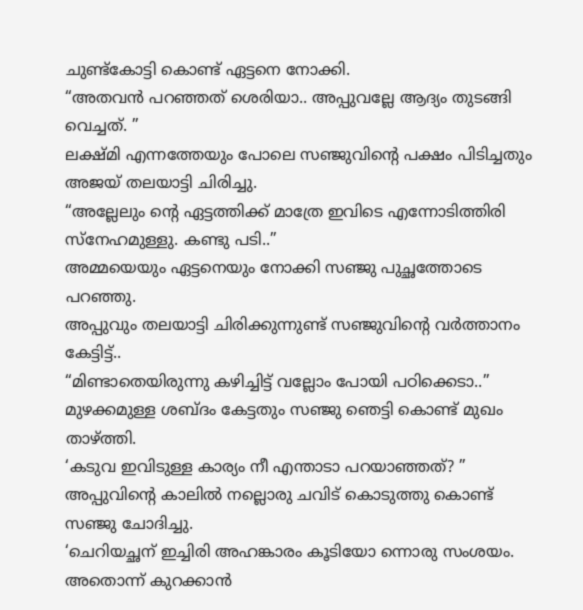ചുണ്ട്കോട്ടി കൊണ്ട് ഏട്ടനെ നോക്കി.
“അതവൻ പറഞ്ഞത് ശെരിയാ.. അപ്പുവല്ലേ ആദ്യം തുടങ്ങി വെച്ചത്. ”
ലക്ഷ്മി എന്നത്തേയും പോലെ സഞ്ജുവിന്റെ പക്ഷം പിടിച്ചതും അജയ് തലയാട്ടി ചിരിച്ചു.
“അല്ലേലും ന്റെ ഏട്ടത്തിക്ക് മാത്രേ ഇവിടെ എന്നോടിത്തിരി സ്നേഹമുള്ളു. കണ്ടു പടി..”
അമ്മയെയും ഏട്ടനെയും നോക്കി സഞ്ജു പുച്ഛത്തോടെ പറഞ്ഞു.
അപ്പുവും തലയാട്ടി ചിരിക്കുന്നുണ്ട് സഞ്ജുവിന്റെ വർത്താനം കേട്ടിട്ട്..
“മിണ്ടാതെയിരുന്നു കഴിച്ചിട്ട് വല്ലോം പോയി പഠിക്കെടാ..”
മുഴക്കമുള്ള ശബ്ദം കേട്ടതും സഞ്ജു ഞെട്ടി കൊണ്ട് മുഖം താഴ്ത്തി.
‘കടുവ ഇവിടുള്ള കാര്യം നീ എന്താടാ പറയാഞ്ഞത്? ”
അപ്പുവിന്റെ കാലിൽ നല്ലൊരു ചവിട് കൊടുത്തു കൊണ്ട് സഞ്ജു ചോദിച്ചു.
‘ചെറിയച്ഛന് ഇച്ചിരി അഹങ്കാരം കൂടിയോ ന്നൊരു സംശയം. അതൊന്ന് കുറക്കാൻ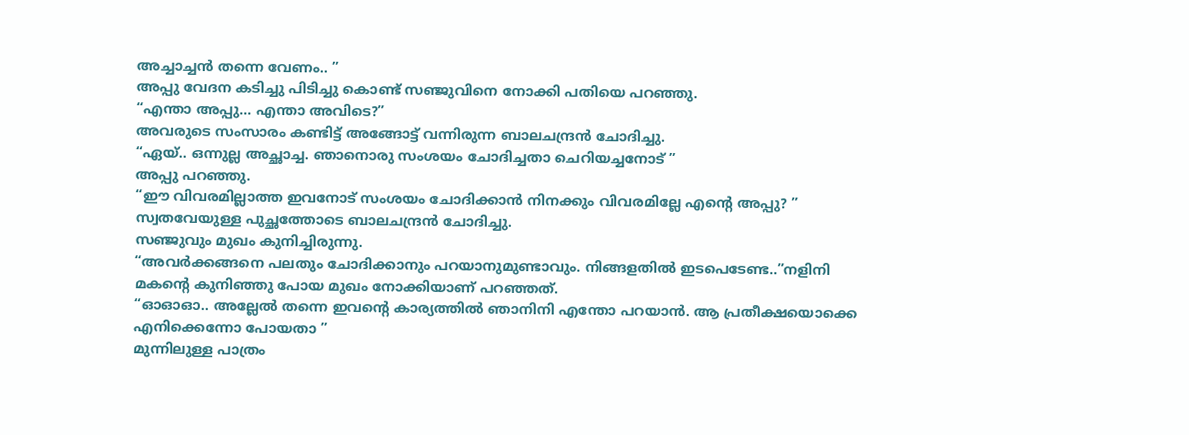അച്ചാച്ചൻ തന്നെ വേണം.. ”
അപ്പു വേദന കടിച്ചു പിടിച്ചു കൊണ്ട് സഞ്ജുവിനെ നോക്കി പതിയെ പറഞ്ഞു.
“എന്താ അപ്പു… എന്താ അവിടെ?”
അവരുടെ സംസാരം കണ്ടിട്ട് അങ്ങോട്ട് വന്നിരുന്ന ബാലചന്ദ്രൻ ചോദിച്ചു.
“ഏയ്.. ഒന്നുല്ല അച്ഛാച്ച. ഞാനൊരു സംശയം ചോദിച്ചതാ ചെറിയച്ചനോട് ”
അപ്പു പറഞ്ഞു.
“ഈ വിവരമില്ലാത്ത ഇവനോട് സംശയം ചോദിക്കാൻ നിനക്കും വിവരമില്ലേ എന്റെ അപ്പു? ”
സ്വതവേയുള്ള പുച്ഛത്തോടെ ബാലചന്ദ്രൻ ചോദിച്ചു.
സഞ്ജുവും മുഖം കുനിച്ചിരുന്നു.
“അവർക്കങ്ങനെ പലതും ചോദിക്കാനും പറയാനുമുണ്ടാവും. നിങ്ങളതിൽ ഇടപെടേണ്ട..”നളിനി മകന്റെ കുനിഞ്ഞു പോയ മുഖം നോക്കിയാണ് പറഞ്ഞത്.
“ഓഓഓ.. അല്ലേൽ തന്നെ ഇവന്റെ കാര്യത്തിൽ ഞാനിനി എന്തോ പറയാൻ. ആ പ്രതീക്ഷയൊക്കെ എനിക്കെന്നോ പോയതാ ”
മുന്നിലുള്ള പാത്രം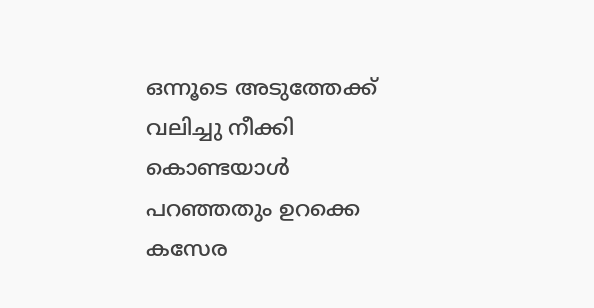ഒന്നൂടെ അടുത്തേക്ക് വലിച്ചു നീക്കി കൊണ്ടയാൾ പറഞ്ഞതും ഉറക്കെ കസേര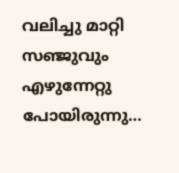വലിച്ചു മാറ്റി സഞ്ജുവും എഴുന്നേറ്റു പോയിരുന്നു…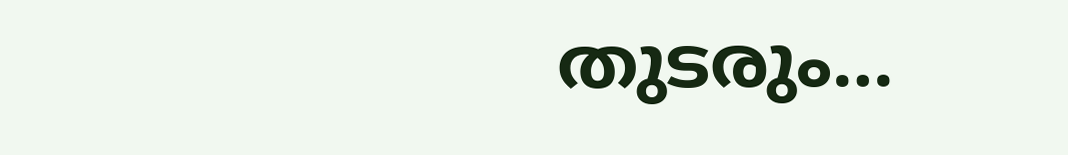തുടരും…